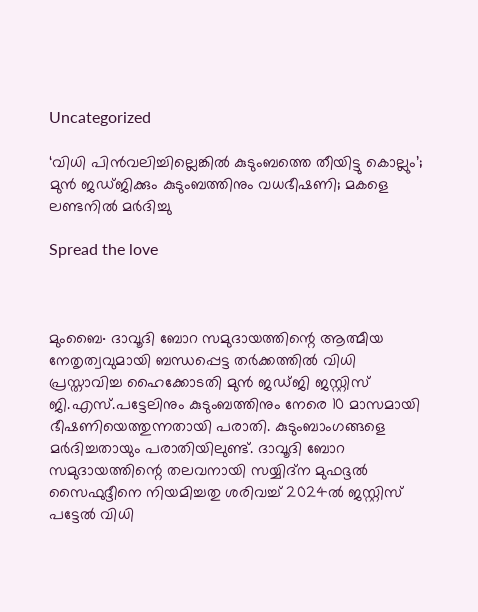Uncategorized

‘വിധി പിൻവലിച്ചില്ലെങ്കിൽ കുടുംബത്തെ തീയിട്ടു കൊല്ലും’; മുൻ ജഡ്ജിക്കും കുടുംബത്തിനും വധഭീഷണി; മകളെ ലണ്ടനിൽ മർദിച്ചു

Spread the love



മുംബൈ∙ ദാവൂദി ബോറ സമുദായത്തിന്റെ ആത്മീയ നേതൃത്വവുമായി ബന്ധപ്പെട്ട തർക്കത്തിൽ വിധി പ്രസ്താവിച്ച ഹൈക്കോടതി മുൻ ജഡ്ജി ജസ്റ്റിസ് ജി.എസ്.പട്ടേലിനും കുടുംബത്തിനും നേരെ 10 മാസമായി ഭീഷണിയെത്തുന്നതായി പരാതി. കുടുംബാംഗങ്ങളെ മർദിച്ചതായും പരാതിയിലുണ്ട്. ദാവൂദി ബോറ സമുദായത്തിന്റെ തലവനായി സയ്യിദ്ന മുഫദ്ദൽ സൈഫുദ്ദീനെ നിയമിച്ചതു ശരിവച്ച് 2024ൽ ജസ്റ്റിസ് പട്ടേൽ വിധി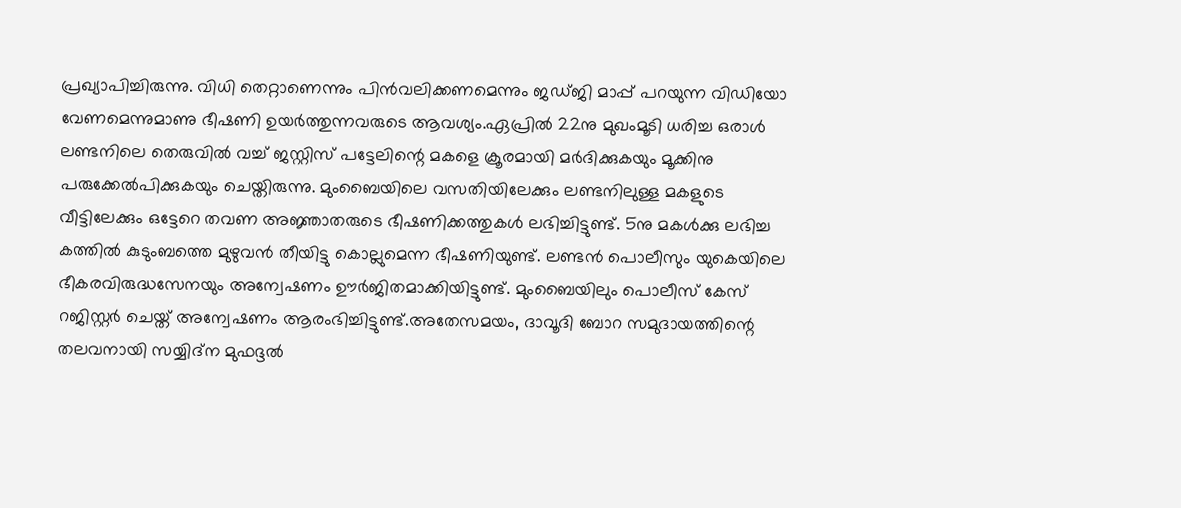പ്രഖ്യാപിച്ചിരുന്നു. വിധി തെറ്റാണെന്നും പിൻവലിക്കണമെന്നും ജഡ്ജി മാപ്പ് പറയുന്ന വിഡിയോ വേണമെന്നുമാണു ഭീഷണി ഉയർത്തുന്നവരുടെ ആവശ്യം.ഏപ്രിൽ 22നു മുഖംമൂടി ധരിച്ച ഒരാൾ ലണ്ടനിലെ തെരുവിൽ വച്ച് ജസ്റ്റിസ് പട്ടേലിന്റെ മകളെ ക്രൂരമായി മർദിക്കുകയും മൂക്കിനു പരുക്കേൽപിക്കുകയും ചെയ്തിരുന്നു. മുംബൈയിലെ വസതിയിലേക്കും ലണ്ടനിലുള്ള മകളുടെ വീട്ടിലേക്കും ഒട്ടേറെ തവണ അജ്ഞാതരുടെ ഭീഷണിക്കത്തുകൾ ലഭിച്ചിട്ടുണ്ട്. 5നു മകൾക്കു ലഭിച്ച കത്തിൽ കുടുംബത്തെ മുഴുവൻ തീയിട്ടു കൊല്ലുമെന്ന ഭീഷണിയുണ്ട‌്. ലണ്ടൻ പൊലീസും യുകെയിലെ ഭീകരവിരുദ്ധസേനയും അന്വേഷണം ഊർജിതമാക്കിയിട്ടുണ്ട്. മുംബൈയിലും പൊലീസ് കേസ് റജിസ്റ്റർ ചെയ്ത് അന്വേഷണം ആരംഭിച്ചിട്ടുണ്ട്.അതേസമയം, ദാവൂദി ബോറ സമുദായത്തിന്റെ തലവനായി സയ്യിദ്ന മുഫദ്ദൽ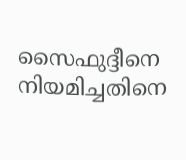സൈഫുദ്ദീനെ നിയമിച്ചതിനെ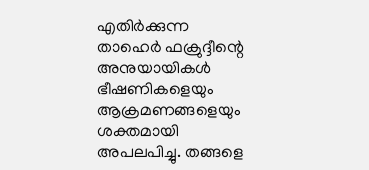എതിർക്കുന്ന താഹെർ ഫക്രുദ്ദീന്റെ അനുയായികൾ ഭീഷണികളെയും ആക്രമണങ്ങളെയും ശക്തമായി അപലപിച്ചു. തങ്ങളെ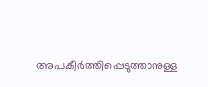അപകീർത്തിപ്പെടുത്താനുള്ള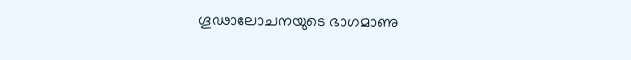ഗൂഢാലോചനയുടെ ഭാഗമാണു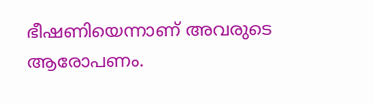ഭീഷണിയെന്നാണ് അവരുടെ ആരോപണം.